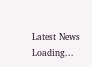Latest News
Loading...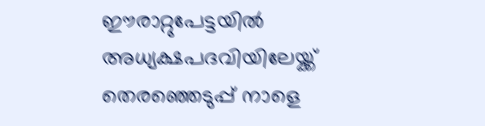ഈരാറ്റുപേട്ടയില്‍ അധ്യക്ഷപദവിയിലേയ്ക്ക് തെരഞ്ഞെടുപ്പ് നാളെ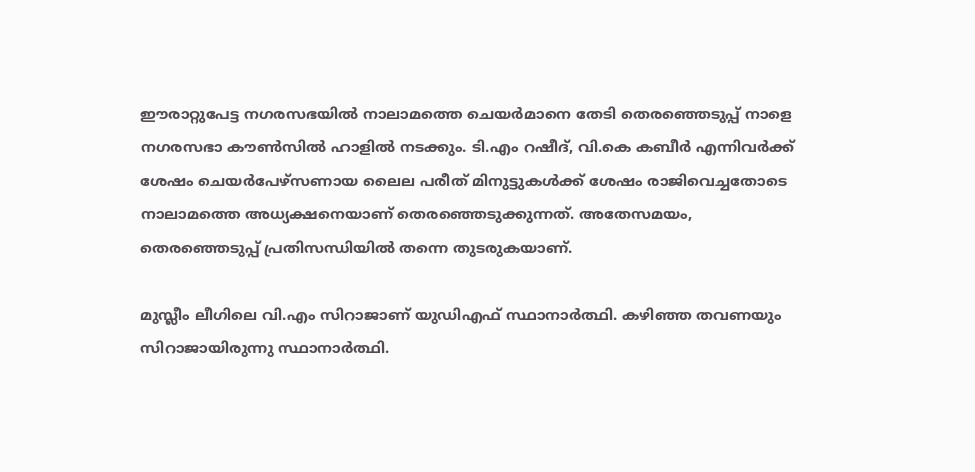ഈരാറ്റുപേട്ട നഗരസഭയില്‍ നാലാമത്തെ ചെയര്‍മാനെ തേടി തെരഞ്ഞെടുപ്പ് നാളെ നഗരസഭാ കൗണ്‍സില്‍ ഹാളില്‍ നടക്കും. ടി.എം റഷീദ്, വി.കെ കബീര്‍ എന്നിവര്‍ക്ക് ശേഷം ചെയര്‍പേഴ്‌സണായ ലൈല പരീത് മിനുട്ടുകള്‍ക്ക് ശേഷം രാജിവെച്ചതോടെ നാലാമത്തെ അധ്യക്ഷനെയാണ് തെരഞ്ഞെടുക്കുന്നത്. അതേസമയം, തെരഞ്ഞെടുപ്പ് പ്രതിസന്ധിയില്‍ തന്നെ തുടരുകയാണ്.

മുസ്ലീം ലീഗിലെ വി.എം സിറാജാണ് യുഡിഎഫ് സ്ഥാനാര്‍ത്ഥി. കഴിഞ്ഞ തവണയും സിറാജായിരുന്നു സ്ഥാനാര്‍ത്ഥി.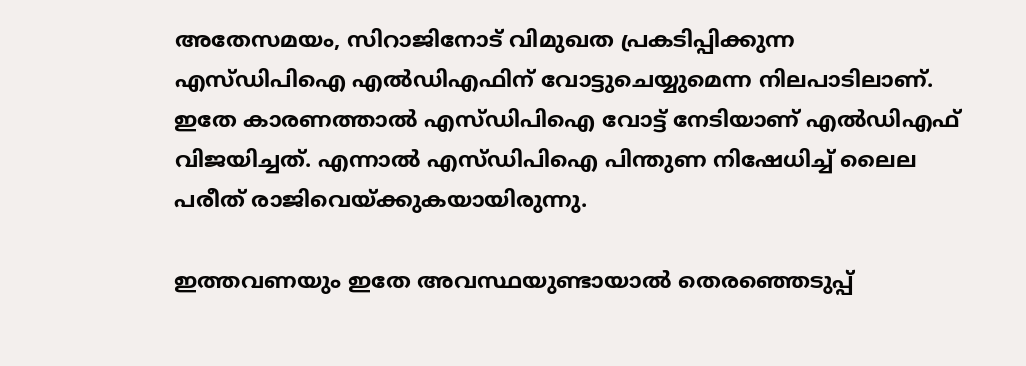അതേസമയം, സിറാജിനോട് വിമുഖത പ്രകടിപ്പിക്കുന്ന എസ്ഡിപിഐ എല്‍ഡിഎഫിന് വോട്ടുചെയ്യുമെന്ന നിലപാടിലാണ്. ഇതേ കാരണത്താല്‍ എസ്ഡിപിഐ വോട്ട് നേടിയാണ് എല്‍ഡിഎഫ് വിജയിച്ചത്. എന്നാല്‍ എസ്ഡിപിഐ പിന്തുണ നിഷേധിച്ച് ലൈല പരീത് രാജിവെയ്ക്കുകയായിരുന്നു.

ഇത്തവണയും ഇതേ അവസ്ഥയുണ്ടായാല്‍ തെരഞ്ഞെടുപ്പ്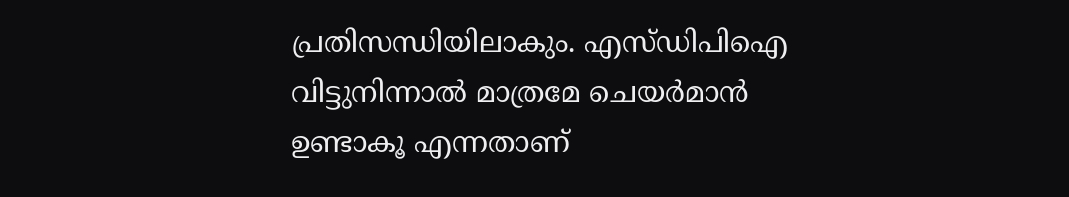പ്രതിസന്ധിയിലാകും. എസ്ഡിപിഐ വിട്ടുനിന്നാല്‍ മാത്രമേ ചെയര്‍മാന്‍ ഉണ്ടാകൂ എന്നതാണ്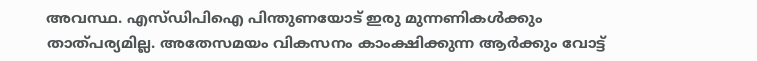അവസ്ഥ. എസ്ഡിപിഐ പിന്തുണയോട് ഇരു മുന്നണികള്‍ക്കും താത്പര്യമില്ല. അതേസമയം വികസനം കാംക്ഷിക്കുന്ന ആര്‍ക്കും വോട്ട്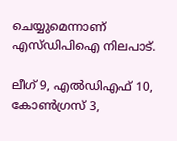ചെയ്യുമെന്നാണ് എസ്ഡിപിഐ നിലപാട്.

ലീഗ് 9, എല്‍ഡിഎഫ് 10, കോണ്‍ഗ്രസ് 3,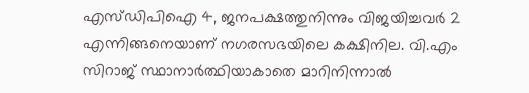എസ്ഡിപിഐ 4, ജനപക്ഷത്തുനിന്നും വിജയിച്ചവര്‍ 2 എന്നിങ്ങനെയാണ് നഗരസഭയിലെ കക്ഷിനില. വി.എം സിറാജ് സ്ഥാനാര്‍ത്ഥിയാകാതെ മാറിനിന്നാല്‍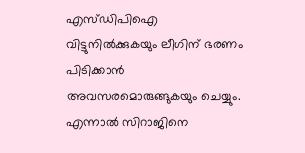എസ്ഡിപിഐ വിട്ടുനില്‍ക്കുകയും ലീഗിന് ഭരണം പിടിക്കാന്‍ അവസരമൊരുങ്ങുകയും ചെയ്യും. എന്നാല്‍ സിറാജിനെ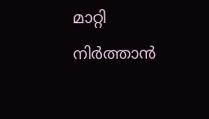മാറ്റി നിര്‍ത്താന്‍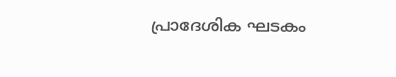പ്രാദേശിക ഘടകം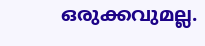ഒരുക്കവുമല്ല.